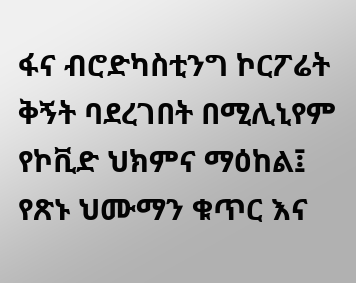ፋና ብሮድካስቲንግ ኮርፖሬት ቅኝት ባደረገበት በሚሊኒየም የኮቪድ ህክምና ማዕከል፤ የጽኑ ህሙማን ቁጥር እና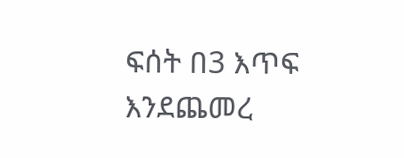ፍሰት በ3 እጥፍ እንደጨመረ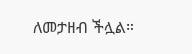ለመታዘብ ችሏል።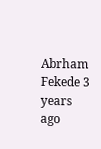Abrham Fekede 3 years ago